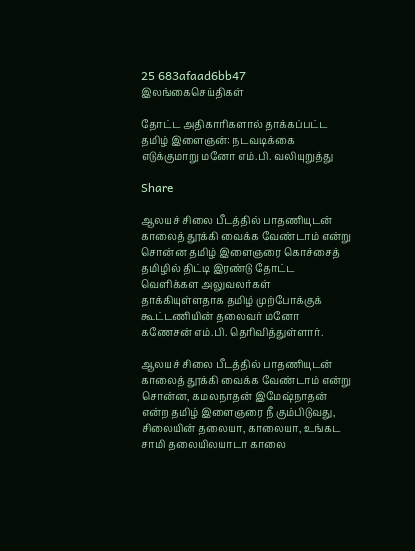25 683afaad6bb47
இலங்கைசெய்திகள்

தோட்ட அதிகாரிகளால் தாக்கப்பட்ட தமிழ் இளைஞன்: நடவடிக்கை எடுக்குமாறு மனோ எம்.பி. வலியுறுத்து

Share

ஆலயச் சிலை பீடத்தில் பாதணியுடன் காலைத் தூக்கி வைக்க வேண்டாம் என்று சொன்ன தமிழ் இளைஞரை கொச்சைத் தமிழில் திட்டி இரண்டு தோட்ட வெளிக்கள அலுவலர்கள் தாக்கியுள்ளதாக தமிழ் முற்போக்குக் கூட்டணியின் தலைவர் மனோ கணேசன் எம்.பி. தெரிவித்துள்ளார்.

ஆலயச் சிலை பீடத்தில் பாதணியுடன் காலைத் தூக்கி வைக்க வேண்டாம் என்று சொன்ன, கமலநாதன் இமேஷ்நாதன் என்ற தமிழ் இளைஞரை நீ கும்பிடுவது, சிலையின் தலையா, காலையா, உங்கட சாமி தலையிலயாடா காலை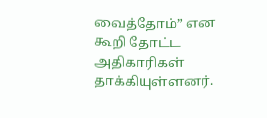வைத்தோம்” என கூறி தோட்ட அதிகாரிகள் தாக்கியுள்ளனர்.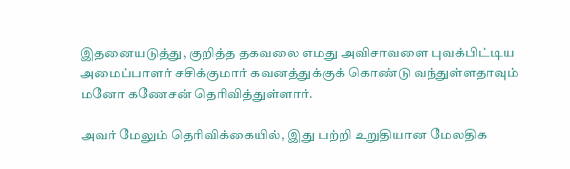இதனையடுத்து, குறித்த தகவலை எமது அவிசாவளை புவக்பிட்டிய அமைப்பாளர் சசிக்குமார் கவனத்துக்குக் கொண்டு வந்துள்ளதாவும் மனோ கணேசன் தெரிவித்துள்ளார்.

அவர் மேலும் தெரிவிக்கையில், இது பற்றி உறுதியான மேலதிக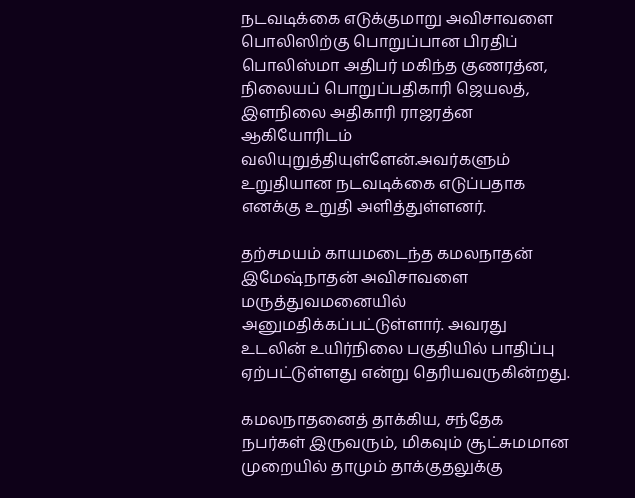நடவடிக்கை எடுக்குமாறு அவிசாவளை பொலிஸிற்கு பொறுப்பான பிரதிப் பொலிஸ்மா அதிபர் மகிந்த குணரத்ன, நிலையப் பொறுப்பதிகாரி ஜெயலத், இளநிலை அதிகாரி ராஜரத்ன ஆகியோரிடம் வலியுறுத்தியுள்ளேன்.அவர்களும் உறுதியான நடவடிக்கை எடுப்பதாக எனக்கு உறுதி அளித்துள்ளனர்.

தற்சமயம் காயமடைந்த கமலநாதன் இமேஷ்நாதன் அவிசாவளை மருத்துவமனையில் அனுமதிக்கப்பட்டுள்ளார். அவரது உடலின் உயிர்நிலை பகுதியில் பாதிப்பு ஏற்பட்டுள்ளது என்று தெரியவருகின்றது.

கமலநாதனைத் தாக்கிய, சந்தேக நபர்கள் இருவரும், மிகவும் சூட்சுமமான முறையில் தாமும் தாக்குதலுக்கு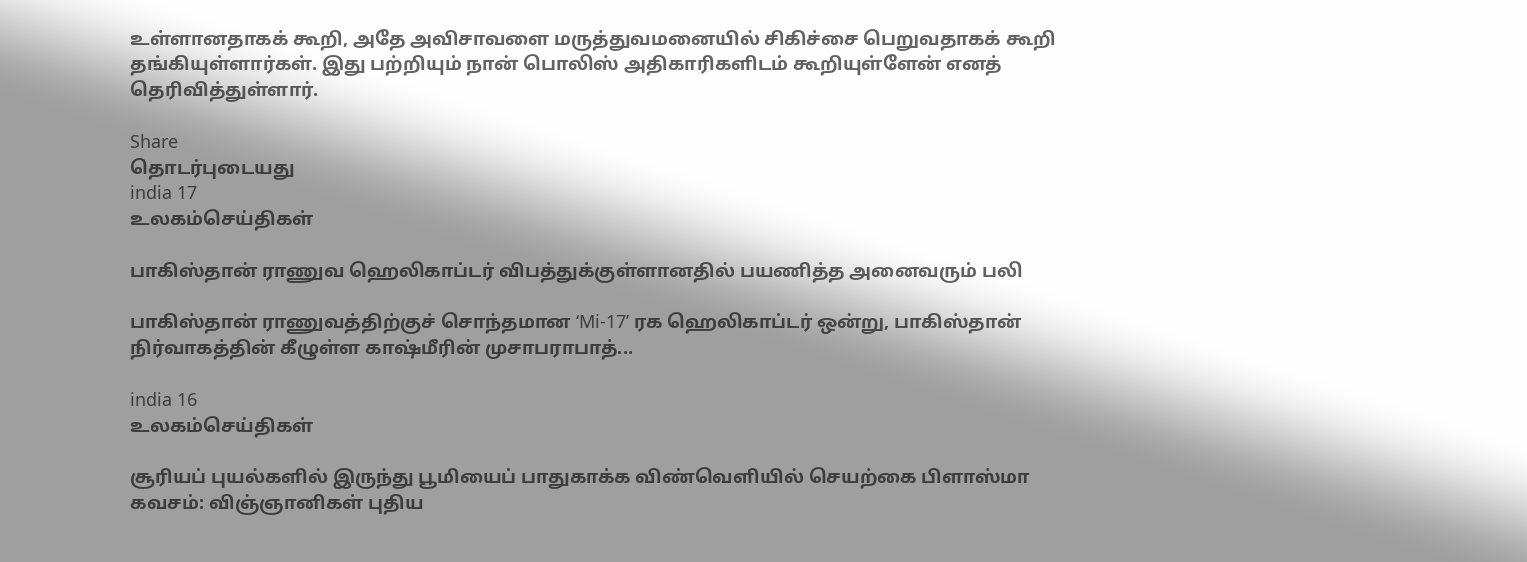உள்ளானதாகக் கூறி, அதே அவிசாவளை மருத்துவமனையில் சிகிச்சை பெறுவதாகக் கூறி தங்கியுள்ளார்கள். இது பற்றியும் நான் பொலிஸ் அதிகாரிகளிடம் கூறியுள்ளேன் எனத் தெரிவித்துள்ளார்.

Share
தொடர்புடையது
india 17
உலகம்செய்திகள்

பாகிஸ்தான் ராணுவ ஹெலிகாப்டர் விபத்துக்குள்ளானதில் பயணித்த அனைவரும் பலி

பாகிஸ்தான் ராணுவத்திற்குச் சொந்தமான ‘Mi-17’ ரக ஹெலிகாப்டர் ஒன்று, பாகிஸ்தான் நிர்வாகத்தின் கீழுள்ள காஷ்மீரின் முசாபராபாத்...

india 16
உலகம்செய்திகள்

சூரியப் புயல்களில் இருந்து பூமியைப் பாதுகாக்க விண்வெளியில் செயற்கை பிளாஸ்மா கவசம்: விஞ்ஞானிகள் புதிய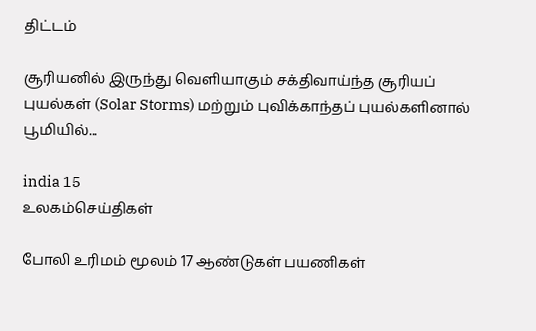திட்டம்

சூரியனில் இருந்து வெளியாகும் சக்திவாய்ந்த சூரியப் புயல்கள் (Solar Storms) மற்றும் புவிக்காந்தப் புயல்களினால் பூமியில்...

india 15
உலகம்செய்திகள்

போலி உரிமம் மூலம் 17 ஆண்டுகள் பயணிகள்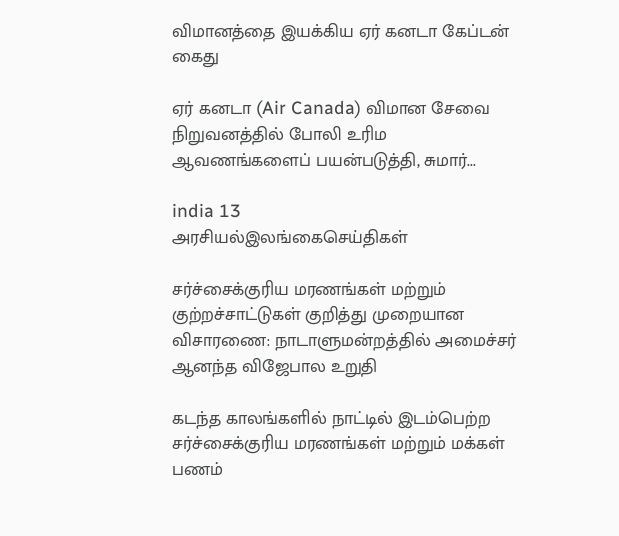விமானத்தை இயக்கிய ஏர் கனடா கேப்டன் கைது

ஏர் கனடா (Air Canada) விமான சேவை நிறுவனத்தில் போலி உரிம ஆவணங்களைப் பயன்படுத்தி, சுமார்...

india 13
அரசியல்இலங்கைசெய்திகள்

சர்ச்சைக்குரிய மரணங்கள் மற்றும் குற்றச்சாட்டுகள் குறித்து முறையான விசாரணை: நாடாளுமன்றத்தில் அமைச்சர் ஆனந்த விஜேபால உறுதி

கடந்த காலங்களில் நாட்டில் இடம்பெற்ற சர்ச்சைக்குரிய மரணங்கள் மற்றும் மக்கள் பணம்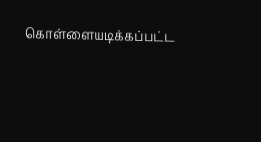கொள்ளையடிக்கப்பட்ட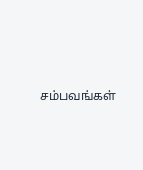சம்பவங்கள்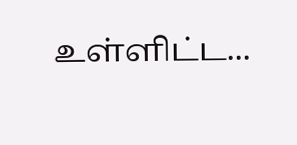உள்ளிட்ட...